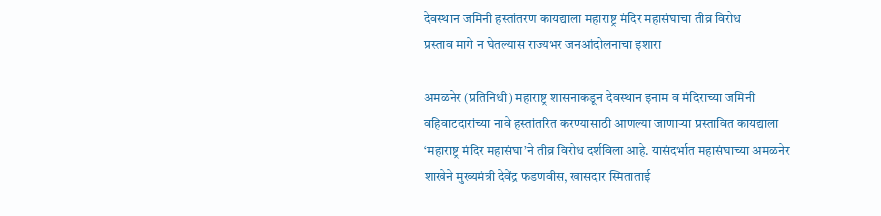देवस्थान जमिनी हस्तांतरण कायद्याला महाराष्ट्र मंदिर महासंघाचा तीव्र विरोध
प्रस्ताव मागे न घेतल्यास राज्यभर जनआंदोलनाचा इशारा

अमळनेर (प्रतिनिधी) महाराष्ट्र शासनाकडून देवस्थान इनाम व मंदिराच्या जमिनी वहिवाटदारांच्या नावे हस्तांतरित करण्यासाठी आणल्या जाणाऱ्या प्रस्तावित कायद्याला ‘महाराष्ट्र मंदिर महासंघा’ने तीव्र विरोध दर्शविला आहे. यासंदर्भात महासंघाच्या अमळनेर शाखेने मुख्यमंत्री देवेंद्र फडणवीस, खासदार स्मिताताई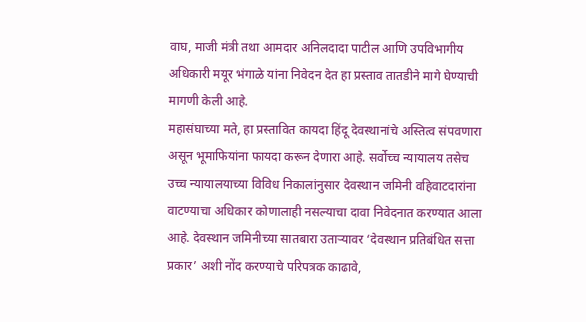वाघ, माजी मंत्री तथा आमदार अनिलदादा पाटील आणि उपविभागीय अधिकारी मयूर भंगाळे यांना निवेदन देत हा प्रस्ताव तातडीने मागे घेण्याची मागणी केली आहे.
महासंघाच्या मते, हा प्रस्तावित कायदा हिंदू देवस्थानांचे अस्तित्व संपवणारा असून भूमाफियांना फायदा करून देणारा आहे. सर्वोच्च न्यायालय तसेच उच्च न्यायालयाच्या विविध निकालांनुसार देवस्थान जमिनी वहिवाटदारांना वाटण्याचा अधिकार कोणालाही नसल्याचा दावा निवेदनात करण्यात आला आहे. देवस्थान जमिनीच्या सातबारा उताऱ्यावर ‘देवस्थान प्रतिबंधित सत्ता प्रकार’ अशी नोंद करण्याचे परिपत्रक काढावे,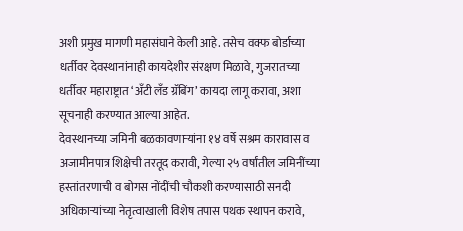अशी प्रमुख मागणी महासंघाने केली आहे. तसेच वक्फ बोर्डाच्या धर्तीवर देवस्थानांनाही कायदेशीर संरक्षण मिळावे, गुजरातच्या धर्तीवर महाराष्ट्रात ‘अँटी लँड ग्रॅबिंग’ कायदा लागू करावा, अशा सूचनाही करण्यात आल्या आहेत.
देवस्थानच्या जमिनी बळकावणाऱ्यांना १४ वर्षे सश्रम कारावास व अजामीनपात्र शिक्षेची तरतूद करावी, गेल्या २५ वर्षांतील जमिनींच्या हस्तांतरणाची व बोगस नोंदींची चौकशी करण्यासाठी सनदी अधिकाऱ्यांच्या नेतृत्वाखाली विशेष तपास पथक स्थापन करावे,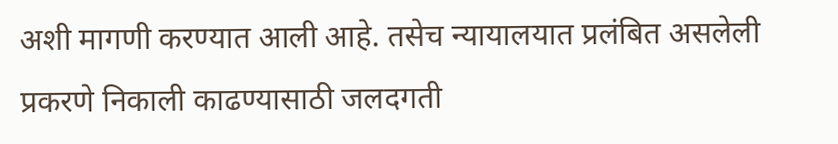अशी मागणी करण्यात आली आहे. तसेच न्यायालयात प्रलंबित असलेली प्रकरणे निकाली काढण्यासाठी जलदगती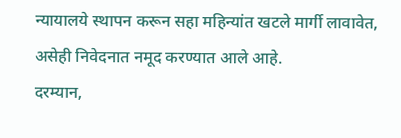न्यायालये स्थापन करून सहा महिन्यांत खटले मार्गी लावावेत, असेही निवेदनात नमूद करण्यात आले आहे.
दरम्यान,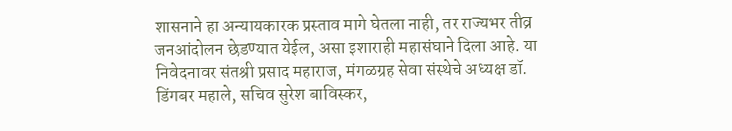शासनाने हा अन्यायकारक प्रस्ताव मागे घेतला नाही, तर राज्यभर तीव्र जनआंदोलन छेडण्यात येईल, असा इशाराही महासंघाने दिला आहे. या निवेदनावर संतश्री प्रसाद महाराज, मंगळग्रह सेवा संस्थेचे अध्यक्ष डॉ. डिंगबर महाले, सचिव सुरेश बाविस्कर,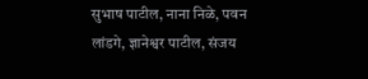सुभाष पाटील, नाना निळे, पवन लांडगे, ज्ञानेश्वर पाटील, संजय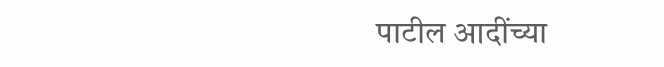पाटील आदींच्या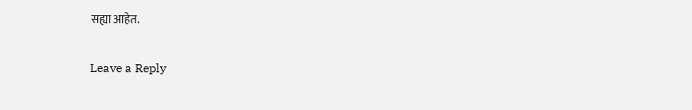सह्या आहेत.

Leave a Reply